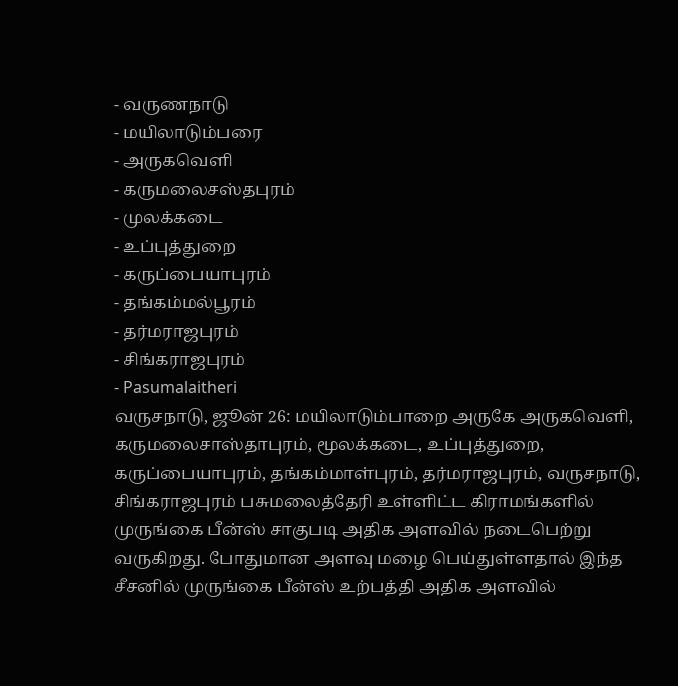- வருணநாடு
- மயிலாடும்பரை
- அருகவெளி
- கருமலைசஸ்தபுரம்
- முலக்கடை
- உப்புத்துறை
- கருப்பையாபுரம்
- தங்கம்மல்பூரம்
- தர்மராஜபுரம்
- சிங்கராஜபுரம்
- Pasumalaitheri
வருசநாடு, ஜூன் 26: மயிலாடும்பாறை அருகே அருகவெளி, கருமலைசாஸ்தாபுரம், மூலக்கடை, உப்புத்துறை, கருப்பையாபுரம், தங்கம்மாள்புரம், தர்மராஜபுரம், வருசநாடு, சிங்கராஜபுரம் பசுமலைத்தேரி உள்ளிட்ட கிராமங்களில் முருங்கை பீன்ஸ் சாகுபடி அதிக அளவில் நடைபெற்று வருகிறது. போதுமான அளவு மழை பெய்துள்ளதால் இந்த சீசனில் முருங்கை பீன்ஸ் உற்பத்தி அதிக அளவில்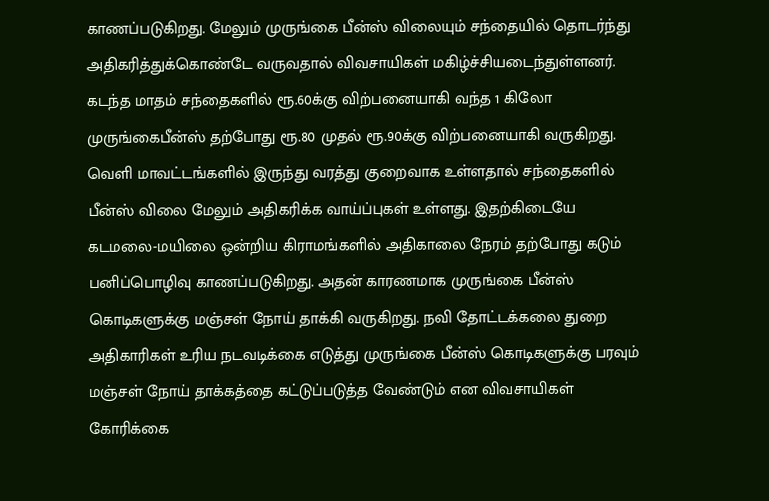காணப்படுகிறது. மேலும் முருங்கை பீன்ஸ் விலையும் சந்தையில் தொடர்ந்து அதிகரித்துக்கொண்டே வருவதால் விவசாயிகள் மகிழ்ச்சியடைந்துள்ளனர். கடந்த மாதம் சந்தைகளில் ரூ.60க்கு விற்பனையாகி வந்த 1 கிலோ முருங்கைபீன்ஸ் தற்போது ரூ.80 முதல் ரூ.90க்கு விற்பனையாகி வருகிறது.
வெளி மாவட்டங்களில் இருந்து வரத்து குறைவாக உள்ளதால் சந்தைகளில் பீன்ஸ் விலை மேலும் அதிகரிக்க வாய்ப்புகள் உள்ளது. இதற்கிடையே கடமலை-மயிலை ஒன்றிய கிராமங்களில் அதிகாலை நேரம் தற்போது கடும் பனிப்பொழிவு காணப்படுகிறது. அதன் காரணமாக முருங்கை பீன்ஸ் கொடிகளுக்கு மஞ்சள் நோய் தாக்கி வருகிறது. நவி தோட்டக்கலை துறை அதிகாரிகள் உரிய நடவடிக்கை எடுத்து முருங்கை பீன்ஸ் கொடிகளுக்கு பரவும் மஞ்சள் நோய் தாக்கத்தை கட்டுப்படுத்த வேண்டும் என விவசாயிகள் கோரிக்கை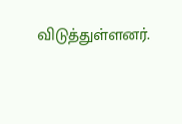விடுத்துள்ளனர்.